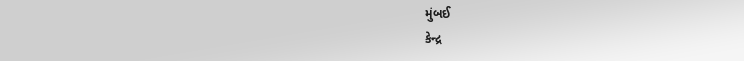મુંબઈ
કેન્દ્ર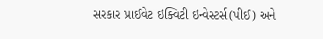સરકાર પ્રાઈવેટ ઇક્વિટી ઇન્વેસ્ટર્સ(પીઈ) અને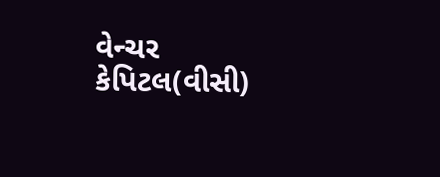વેન્ચર કેપિટલ(વીસી)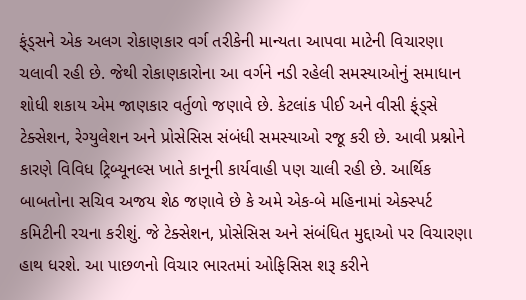ફ્ંડ્સને એક અલગ રોકાણકાર વર્ગ તરીકેની માન્યતા આપવા માટેની વિચારણા ચલાવી રહી છે. જેથી રોકાણકારોના આ વર્ગને નડી રહેલી સમસ્યાઓનું સમાધાન શોધી શકાય એમ જાણકાર વર્તુળો જણાવે છે. કેટલાંક પીઈ અને વીસી ફ્ંડ્સે ટેક્સેશન, રેગ્યુલેશન અને પ્રોસેસિસ સંબંધી સમસ્યાઓ રજૂ કરી છે. આવી પ્રશ્નોને કારણે વિવિધ ટ્રિબ્યૂનલ્સ ખાતે કાનૂની કાર્યવાહી પણ ચાલી રહી છે. આર્થિક બાબતોના સચિવ અજય શેઠ જણાવે છે કે અમે એક-બે મહિનામાં એક્સ્પર્ટ કમિટીની રચના કરીશું. જે ટેક્સેશન, પ્રોસેસિસ અને સંબંધિત મુદ્દાઓ પર વિચારણા હાથ ધરશે. આ પાછળનો વિચાર ભારતમાં ઓફિસિસ શરૂ કરીને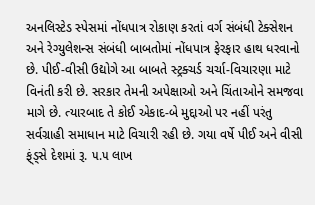અનલિસ્ટેડ સ્પેસમાં નોંધપાત્ર રોકાણ કરતાં વર્ગ સંબંધી ટેક્સેશન અને રેગ્યુલેશન્સ સંબંધી બાબતોમાં નોંધપાત્ર ફેરફાર હાથ ધરવાનો છે. પીઈ-વીસી ઉદ્યોગે આ બાબતે સ્ટ્રક્ચર્ડ ચર્ચા-વિચારણા માટે વિનંતી કરી છે. સરકાર તેમની અપેક્ષાઓ અને ચિંતાઓને સમજવા માગે છે. ત્યારબાદ તે કોઈ એકાદ-બે મુદ્દાઓ પર નહીં પરંતુ સર્વગ્રાહી સમાધાન માટે વિચારી રહી છે. ગયા વર્ષે પીઈ અને વીસી ફ્ંડ્સે દેશમાં રૂ. ૫.૫ લાખ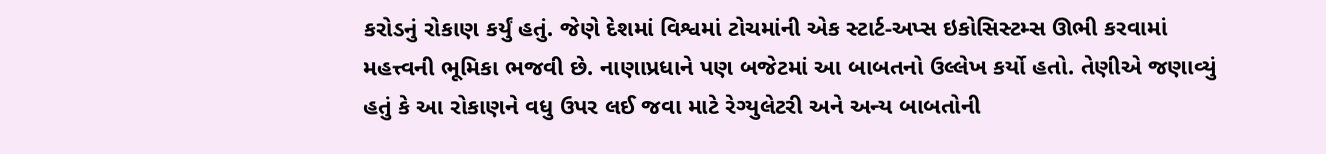કરોડનું રોકાણ કર્યું હતું. જેણે દેશમાં વિશ્વમાં ટોચમાંની એક સ્ટાર્ટ-અપ્સ ઇકોસિસ્ટમ્સ ઊભી કરવામાં મહત્ત્વની ભૂમિકા ભજવી છે. નાણાપ્રધાને પણ બજેટમાં આ બાબતનો ઉલ્લેખ કર્યો હતો. તેણીએ જણાવ્યું હતું કે આ રોકાણને વધુ ઉપર લઈ જવા માટે રેગ્યુલેટરી અને અન્ય બાબતોની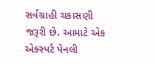સર્વગ્રાહી ચકાસણી જરૂરી છે. આમાટે એક એક્સ્પર્ટ પેનલી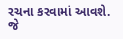રચના કરવામાં આવશે. જે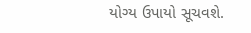યોગ્ય ઉપાયો સૂચવશે.